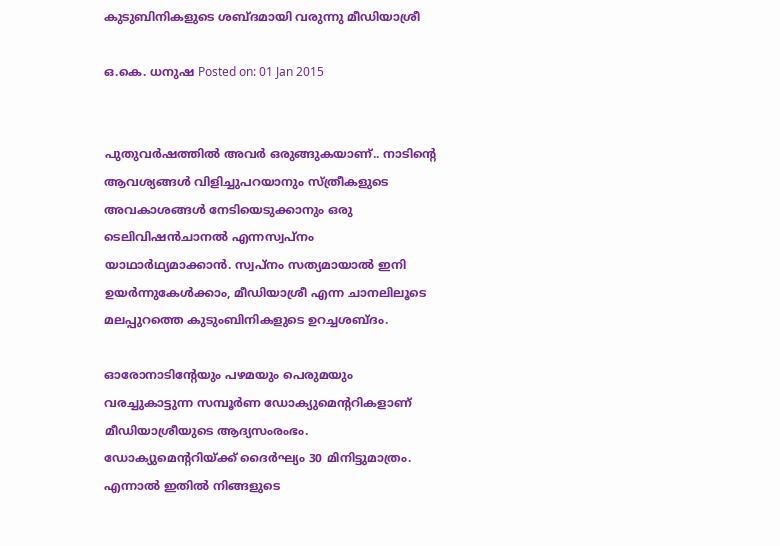കുടുബിനികളുടെ ശബ്ദമായി വരുന്നു മീഡിയാശ്രീ

ഒ.കെ. ധനുഷ Posted on: 01 Jan 2015


പുതുവര്‍ഷത്തില്‍ അവര്‍ ഒരുങ്ങുകയാണ്.. നാടിന്റെ ആവശ്യങ്ങള്‍ വിളിച്ചുപറയാനും സ്ത്രീകളുടെ അവകാശങ്ങള്‍ നേടിയെടുക്കാനും ഒരു ടെലിവിഷന്‍ചാനല്‍ എന്നസ്വപ്നം യാഥാര്‍ഥ്യമാക്കാന്‍. സ്വപ്നം സത്യമായാല്‍ ഇനി ഉയര്‍ന്നുകേള്‍ക്കാം, മീഡിയാശ്രീ എന്ന ചാനലിലൂടെ മലപ്പുറത്തെ കുടുംബിനികളുടെ ഉറച്ചശബ്ദം.

ഓരോനാടിന്റേയും പഴമയും പെരുമയും വരച്ചുകാട്ടുന്ന സമ്പൂര്‍ണ ഡോക്യുമെന്ററികളാണ് മീഡിയാശ്രീയുടെ ആദ്യസംരംഭം. ഡോക്യുമെന്ററിയ്ക്ക് ദൈര്‍ഘ്യം 30 മിനിട്ടുമാത്രം. എന്നാല്‍ ഇതില്‍ നിങ്ങളുടെ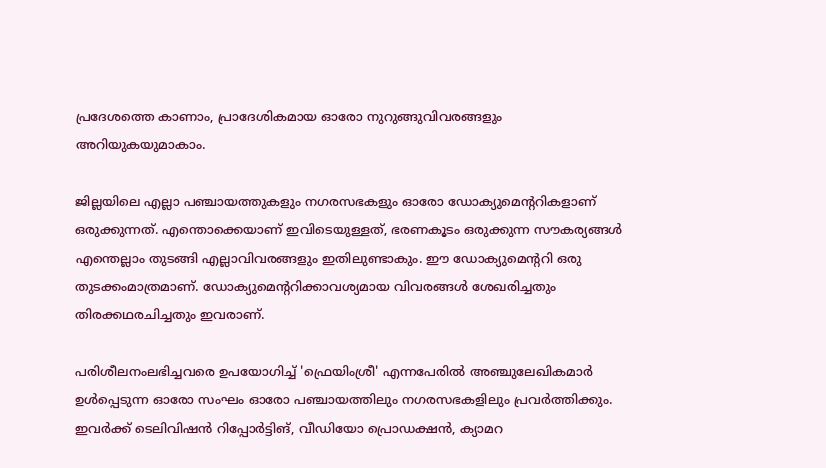പ്രദേശത്തെ കാണാം, പ്രാദേശികമായ ഓരോ നുറുങ്ങുവിവരങ്ങളും അറിയുകയുമാകാം.

ജില്ലയിലെ എല്ലാ പഞ്ചായത്തുകളും നഗരസഭകളും ഓരോ ഡോക്യുമെന്ററികളാണ് ഒരുക്കുന്നത്. എന്തൊക്കെയാണ് ഇവിടെയുള്ളത്, ഭരണകൂടം ഒരുക്കുന്ന സൗകര്യങ്ങള്‍ എന്തെല്ലാം തുടങ്ങി എല്ലാവിവരങ്ങളും ഇതിലുണ്ടാകും. ഈ ഡോക്യുമെന്ററി ഒരു തുടക്കംമാത്രമാണ്. ഡോക്യുമെന്ററിക്കാവശ്യമായ വിവരങ്ങള്‍ ശേഖരിച്ചതും തിരക്കഥരചിച്ചതും ഇവരാണ്.

പരിശീലനംലഭിച്ചവരെ ഉപയോഗിച്ച് 'ഫ്രെയിംശ്രീ' എന്നപേരില്‍ അഞ്ചുലേഖികമാര്‍ ഉള്‍പ്പെടുന്ന ഓരോ സംഘം ഓരോ പഞ്ചായത്തിലും നഗരസഭകളിലും പ്രവര്‍ത്തിക്കും. ഇവര്‍ക്ക് ടെലിവിഷന്‍ റിപ്പോര്‍ട്ടിങ്, വീഡിയോ പ്രൊഡക്ഷന്‍, ക്യാമറ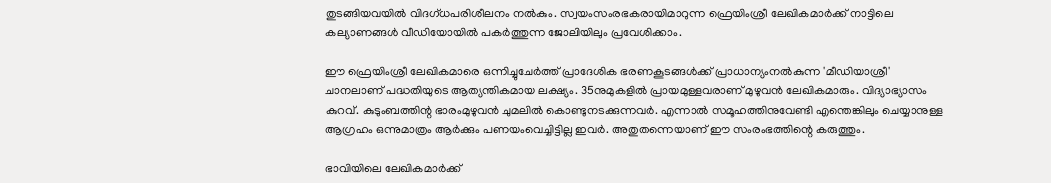തുടങ്ങിയവയില്‍ വിദഗ്ധപരിശീലനം നല്‍കും. സ്വയംസംരഭകരായിമാറുന്ന ഫ്രെയിംശ്രീ ലേഖികമാര്‍ക്ക് നാട്ടിലെ കല്യാണങ്ങള്‍ വീഡിയോയില്‍ പകര്‍ത്തുന്ന ജോലിയിലും പ്രവേശിക്കാം.

ഈ ഫ്രെയിംശ്രീ ലേഖികമാരെ ഒന്നിച്ചുചേര്‍ത്ത് പ്രാദേശിക ഭരണകൂടങ്ങള്‍ക്ക് പ്രാധാന്യംനല്‍കുന്ന 'മീഡിയാശ്രീ' ചാനലാണ് പദ്ധതിയുടെ ആത്യന്തികമായ ലക്ഷ്യം. 35നുമുകളില്‍ പ്രായമുള്ളവരാണ് മുഴുവന്‍ ലേഖികമാരും. വിദ്യാഭ്യാസം കുറവ്. കുടുംബത്തിന്റ ഭാരംമുഴുവന്‍ ചുമലില്‍ കൊണ്ടുനടക്കുന്നവര്‍. എന്നാല്‍ സമൂഹത്തിനുവേണ്ടി എന്തെങ്കിലും ചെയ്യാനുള്ള ആഗ്രഹം ഒന്നുമാത്രം ആര്‍ക്കും പണയംവെച്ചിട്ടില്ല ഇവര്‍. അതുതന്നെയാണ് ഈ സംരംഭത്തിന്റെ കരുത്തും.

ഭാവിയിലെ ലേഖികമാര്‍ക്ക്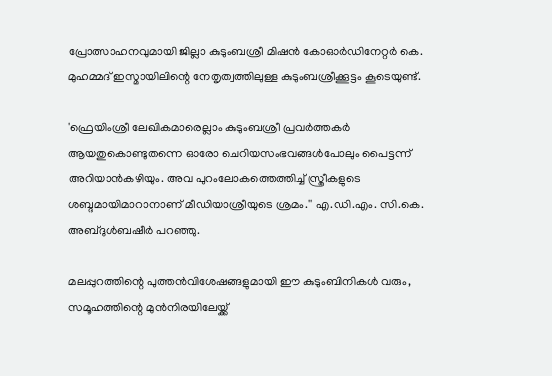പ്രോത്സാഹനവുമായി ജില്ലാ കുടുംബശ്രീ മിഷന്‍ കോഓര്‍ഡിനേറ്റര്‍ കെ. മുഹമ്മദ് ഇസ്മായിലിന്റെ നേതൃത്വത്തിലുള്ള കുടുംബശ്രീക്കൂട്ടം കൂടെയുണ്ട്.

'ഫ്രെയിംശ്രീ ലേഖികമാരെല്ലാം കുടുംബശ്രീ പ്രവര്‍ത്തകര്‍ ആയതുകൊണ്ടുതന്നെ ഓരോ ചെറിയസംഭവങ്ങള്‍പോലും പൈട്ടന്ന് അറിയാന്‍കഴിയും. അവ പുറംലോകത്തെത്തിച്ച് സ്ത്രീകളുടെ ശബ്ദമായിമാറാനാണ് മീഡിയാശ്രീയുടെ ശ്രമം.'' എ.ഡി.എം. സി.കെ. അബ്ദുള്‍ബഷീര്‍ പറഞ്ഞു.

മലപ്പുറത്തിന്റെ പുത്തന്‍വിശേഷങ്ങളുമായി ഈ കുടുംബിനികള്‍ വരും, സമൂഹത്തിന്റെ മുന്‍നിരയിലേയ്ക്ക്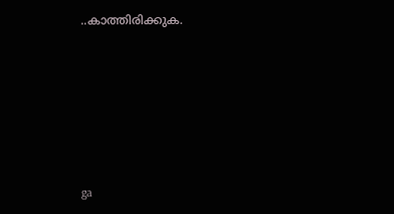..കാത്തിരിക്കുക.






ga